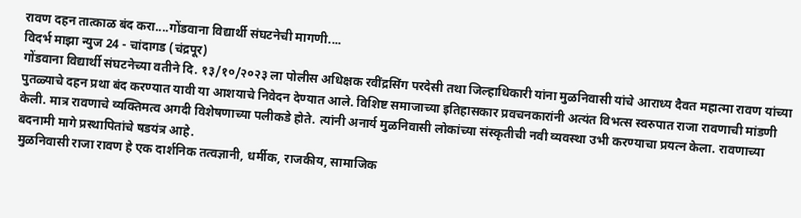रावण दहन तात्काळ बंद करा....गोंडवाना विद्यार्थी संघटनेची मागणी....
विदर्भ माझा न्युज 24 - चांदागड (चंद्रपूर)
गोंडवाना विद्यार्थी संघटनेच्या वतीने दि. १३/१०/२०२३ ला पोलीस अधिक्षक रवींद्रसिंग परदेसी तथा जिल्हाधिकारी यांना मुळनिवासी यांचे आराध्य दैवत महात्मा रावण यांच्या पुतळ्याचे दहन प्रथा बंद करण्यात यावी या आशयाचे निवेदन देण्यात आले. विशिष्ट समाजाच्या इतिहासकार प्रवचनकारांनी अत्यंत विभत्स स्वरुपात राजा रावणाची मांडणी केली. मात्र रावणाचे व्यक्तिमत्व अगदी विशेषणाच्या पलीकडे होते. त्यांनी अनार्य मुळनिवासी लोकांच्या संस्कृतीची नवी व्यवस्था उभी करण्याचा प्रयत्न केला. रावणाच्या बदनामी मागे प्रस्थापितांचे षडयंत्र आहे.
मुळनिवासी राजा रावण हे एक दार्शनिक तत्वज्ञानी, धर्मीक, राजकीय, सामाजिक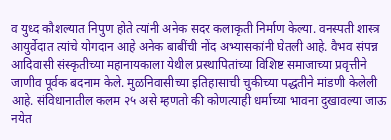व युध्द कौशल्यात निपुण होते त्यांनी अनेक सदर कलाकृती निर्माण केल्या. वनस्पती शास्त्र आयुर्वेदात त्यांचे योगदान आहे अनेक बाबींची नोंद अभ्यासकांनी घेतली आहे. वैभव संपन्न आदिवासी संस्कृतीच्या महानायकाला येथील प्रस्थापितांच्या विशिष्ट समाजाच्या प्रवृत्तीने जाणीव पूर्वक बदनाम केले. मुळनिवासीच्या इतिहासाची चुकीच्या पद्धतीने मांडणी केलेली आहे. संविधानातील कलम २५ असे म्हणतो की कोणत्याही धर्माच्या भावना दुखावल्या जाऊ नयेत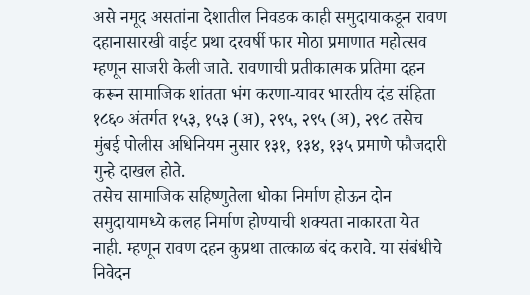असे नमूद असतांना देशातील निवडक काही समुदायाकडून रावण दहानासारखी वाईट प्रथा दरवर्षी फार मोठा प्रमाणात महोत्सव म्हणून साजरी केली जाते. रावणाची प्रतीकात्मक प्रतिमा दहन करून सामाजिक शांतता भंग करणा-यावर भारतीय दंड संहिता १८६० अंतर्गत १५३, १५३ (अ), २९५, २९५ (अ), २९८ तसेच मुंबई पोलीस अधिनियम नुसार १३१, १३४, १३५ प्रमाणे फौजदारी गुन्हे दाखल होते.
तसेच सामाजिक सहिष्णुतेला धोका निर्माण होऊन दोन समुदायामध्ये कलह निर्माण होण्याची शक्यता नाकारता येत नाही. म्हणून रावण दहन कुप्रथा तात्काळ बंद करावे. या संबंधीचे निवेदन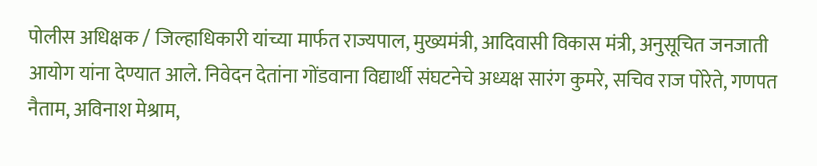पोलीस अधिक्षक / जिल्हाधिकारी यांच्या मार्फत राज्यपाल, मुख्यमंत्री, आदिवासी विकास मंत्री, अनुसूचित जनजाती आयोग यांना देण्यात आले. निवेदन देतांना गोंडवाना विद्यार्थी संघटनेचे अध्यक्ष सारंग कुमरे, सचिव राज पोरेते, गणपत नैताम, अविनाश मेश्राम,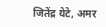जितेंद्र येटे, अमर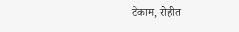टेकाम, रोहीत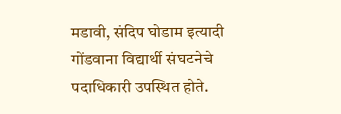मडावी, संदिप घोडाम इत्यादी गोंडवाना विद्यार्थी संघटनेचे पदाधिकारी उपस्थित होते.